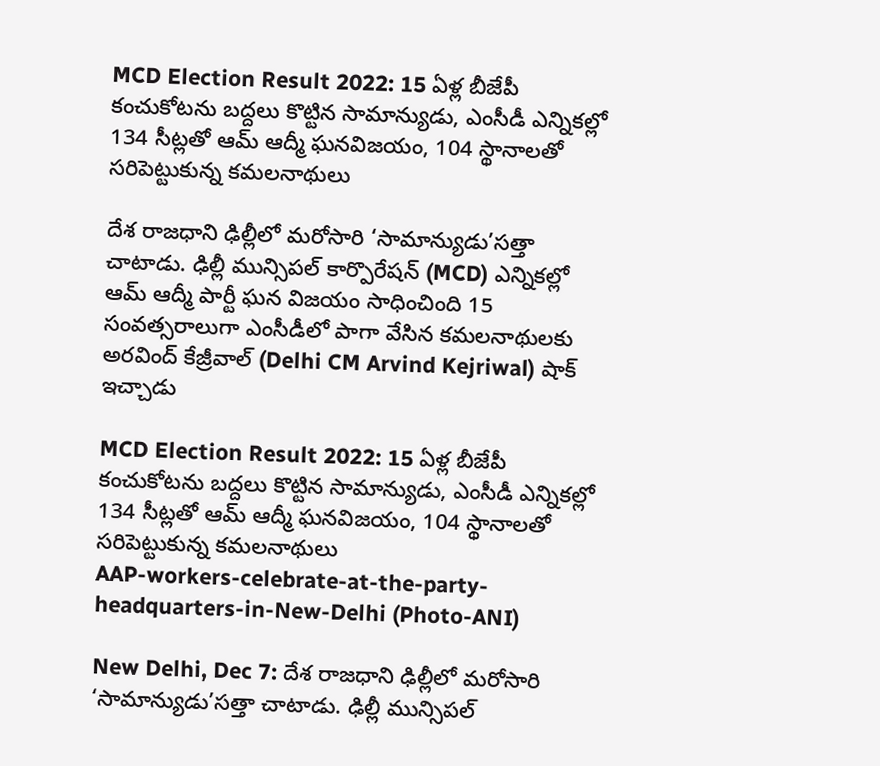MCD Election Result 2022: 15 ఏళ్ల బీజేపీ కంచుకోటను బద్దలు కొట్టిన సామాన్యుడు, ఎంసీడీ ఎన్నికల్లో 134 సీట్లతో ఆమ్ ఆద్మీ ఘనవిజయం, 104 స్థానాలతో సరిపెట్టుకున్న కమలనాథులు

దేశ రాజధాని ఢిల్లీలో మరోసారి ‘సామాన్యుడు’సత్తా చాటాడు. ఢిల్లీ మున్సిపల్‌ కార్పొరేషన్‌ (MCD) ఎన్నికల్లో ఆమ్‌ ఆద్మీ పార్టీ ఘన విజయం సాధించింది 15 సంవత్సరాలుగా ఎంసీడీలో పాగా వేసిన కమలనాథులకు అరవింద్ కేజ్రీవాల్ (Delhi CM Arvind Kejriwal) షాక్‌ ఇచ్చాడు

MCD Election Result 2022: 15 ఏళ్ల బీజేపీ కంచుకోటను బద్దలు కొట్టిన సామాన్యుడు, ఎంసీడీ ఎన్నికల్లో 134 సీట్లతో ఆమ్ ఆద్మీ ఘనవిజయం, 104 స్థానాలతో సరిపెట్టుకున్న కమలనాథులు
AAP-workers-celebrate-at-the-party-headquarters-in-New-Delhi (Photo-ANI)

New Delhi, Dec 7: దేశ రాజధాని ఢిల్లీలో మరోసారి ‘సామాన్యుడు’సత్తా చాటాడు. ఢిల్లీ మున్సిపల్‌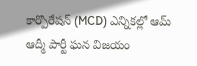కార్పొరేషన్‌ (MCD) ఎన్నికల్లో ఆమ్‌ ఆద్మీ పార్టీ ఘన విజయం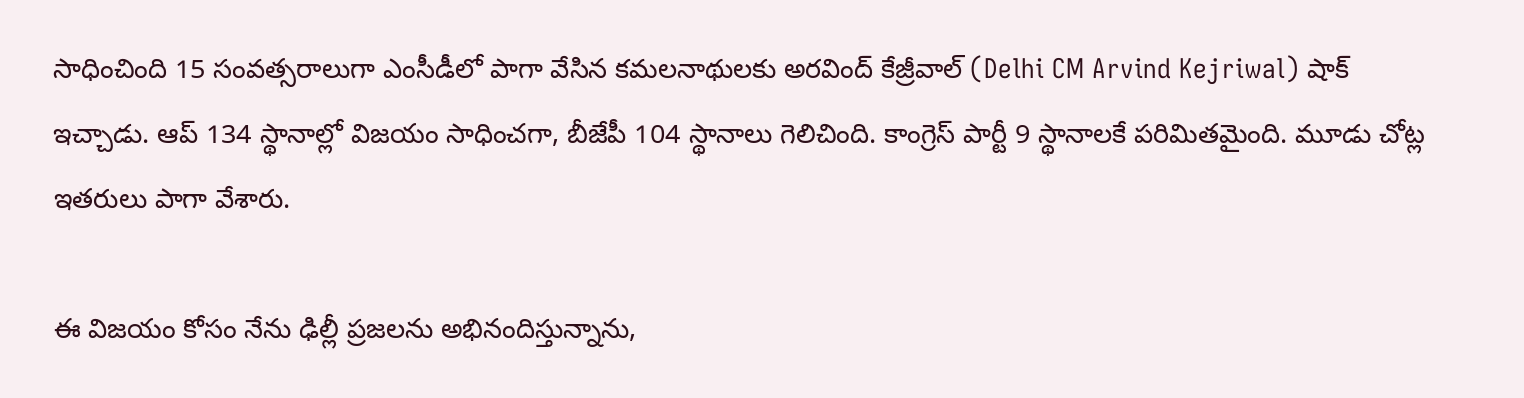సాధించింది 15 సంవత్సరాలుగా ఎంసీడీలో పాగా వేసిన కమలనాథులకు అరవింద్ కేజ్రీవాల్ (Delhi CM Arvind Kejriwal) షాక్‌ ఇచ్చాడు. ఆప్‌ 134 స్థానాల్లో విజయం సాధించగా, బీజేపీ 104 స్థానాలు గెలిచింది. కాంగ్రెస్‌ పార్టీ 9 స్థానాలకే పరిమితమైంది. మూడు చోట్ల ఇతరులు పాగా వేశారు.

ఈ విజయం కోసం నేను ఢిల్లీ ప్రజలను అభినందిస్తున్నాను,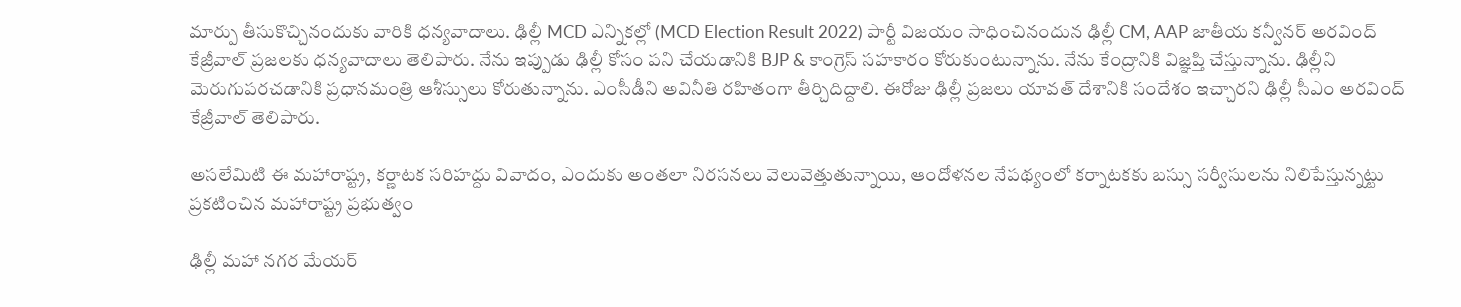మార్పు తీసుకొచ్చినందుకు వారికి ధన్యవాదాలు. ఢిల్లీ MCD ఎన్నికల్లో (MCD Election Result 2022) పార్టీ విజయం సాధించినందున ఢిల్లీ CM, AAP జాతీయ కన్వీనర్ అరవింద్ కేజ్రీవాల్ ప్రజలకు ధన్యవాదాలు తెలిపారు. నేను ఇప్పుడు ఢిల్లీ కోసం పని చేయడానికి BJP & కాంగ్రెస్ సహకారం కోరుకుంటున్నాను. నేను కేంద్రానికి విజ్ఞప్తి చేస్తున్నాను. ఢిల్లీని మెరుగుపరచడానికి ప్రధానమంత్రి ఆశీస్సులు కోరుతున్నాను. ఎంసీడీని అవినీతి రహితంగా తీర్చిదిద్దాలి. ఈరోజు ఢిల్లీ ప్రజలు యావత్ దేశానికి సందేశం ఇచ్చారని ఢిల్లీ సీఎం అరవింద్ కేజ్రీవాల్ తెలిపారు.

అసలేమిటి ఈ మహారాష్ట్ర, కర్ణాటక సరిహద్దు వివాదం, ఎందుకు అంతలా నిరసనలు వెలువెత్తుతున్నాయి, ఆందోళనల నేపథ్యంలో కర్నాటకకు బస్సు సర్వీసులను నిలిపేస్తున్నట్టు ప్రకటించిన మహారాష్ట్ర ప్రభుత్వం

ఢిల్లీ మహా నగర మేయర్‌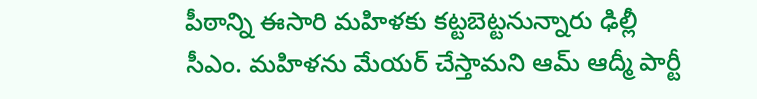పీఠాన్ని ఈసారి మహిళకు కట్టబెట్టనున్నారు ఢిల్లీ సీఎం. మహిళను మేయర్‌ చేస్తామని ఆమ్‌ ఆద్మీ పార్టీ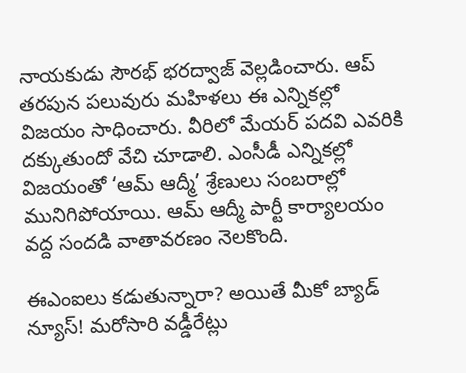నాయకుడు సౌరభ్‌ భరద్వాజ్‌ వెల్లడించారు. ఆప్‌ తరపున పలువురు మహిళలు ఈ ఎన్నికల్లో విజయం సాధించారు. వీరిలో మేయర్‌ పదవి ఎవరికి దక్కుతుందో వేచి చూడాలి. ఎంసీడీ ఎన్నికల్లో విజయంతో ‘ఆమ్ ఆద్మీ’ శ్రేణులు సంబరాల్లో మునిగిపోయాయి. ఆమ్‌ ఆద్మీ పార్టీ కార్యాలయం వద్ద సందడి వాతావరణం నెలకొంది.

ఈఎంఐలు కడుతున్నారా? అయితే మీకో బ్యాడ్ న్యూస్! మరోసారి వడ్డీరేట్లు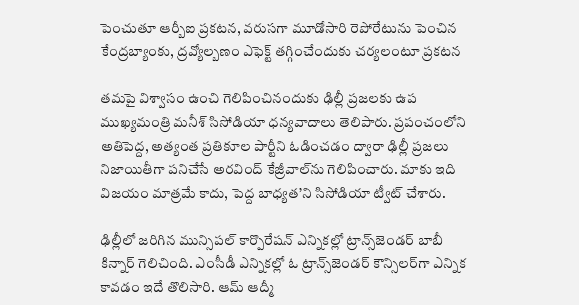పెంచుతూ ఆర్బీఐ ప్రకటన, వరుసగా మూడోసారి రెపోరేటును పెంచిన కేంద్రబ్యాంకు, ద్రవ్యోల్బణం ఎఫెక్ట్ తగ్గించేందుకు చర్యలంటూ ప్రకటన

తమపై విశ్వాసం ఉంచి గెలిపించినందుకు ఢిల్లీ ప్రజలకు ఉప ముఖ్యమంత్రి మనీశ్‌ సిసోడియా ధన్యవాదాలు తెలిపారు. ప్రపంచంలోని అతిపెద్ద, అత్యంత ప్రతికూల పార్టీని ఓడించడం ద్వారా ఢిల్లీ ప్రజలు నిజాయితీగా పనిచేసే అరవింద్‌ కేజ్రీవాల్‌ను గెలిపించారు. మాకు ఇది విజయం మాత్రమే కాదు, పెద్ద బాధ్యత’ని సిసోడియా ట్వీట్‌ చేశారు.

ఢిల్లీలో జ‌రిగిన మున్సిప‌ల్ కార్పొరేష‌న్ ఎన్నిక‌ల్లో ట్రాన్స్‌జెండ‌ర్ బాబీ కిన్నార్ గెలిచింది. ఎంసీడీ ఎన్నిక‌ల్లో ఓ ట్రాన్స్‌జెండ‌ర్ కౌన్సిల‌ర్‌గా ఎన్నిక కావ‌డం ఇదే తొలిసారి. ఆమ్ ఆద్మీ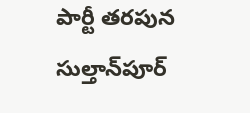పార్టీ త‌ర‌పున సుల్తాన్‌పూర్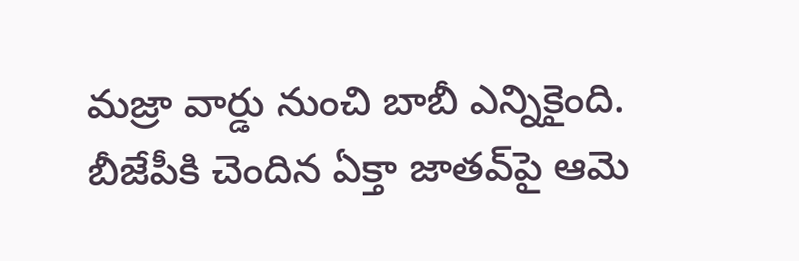మ‌జ్రా వార్డు నుంచి బాబీ ఎన్నికైంది. బీజేపీకి చెందిన ఏక్తా జాత‌వ్‌పై ఆమె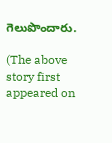గెలుపొందారు.

(The above story first appeared on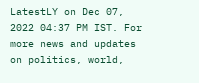LatestLY on Dec 07, 2022 04:37 PM IST. For more news and updates on politics, world,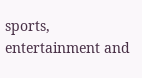sports, entertainment and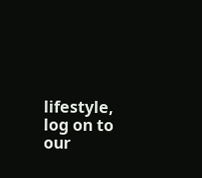lifestyle, log on to our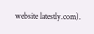website latestly.com).